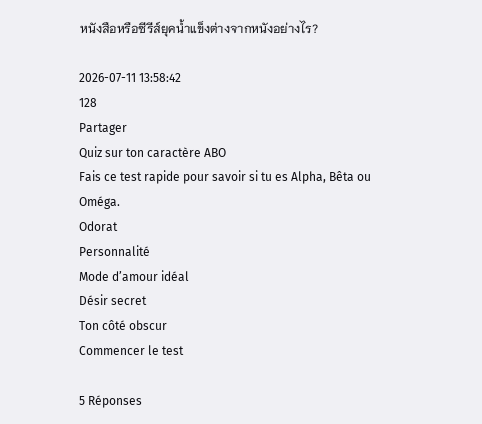หนังสือหรือซีรีส์ยุคน้ำแข็งต่างจากหนังอย่างไร?

2026-07-11 13:58:42
128
Partager
Quiz sur ton caractère ABO
Fais ce test rapide pour savoir si tu es Alpha, Bêta ou Oméga.
Odorat
Personnalité
Mode d’amour idéal
Désir secret
Ton côté obscur
Commencer le test

5 Réponses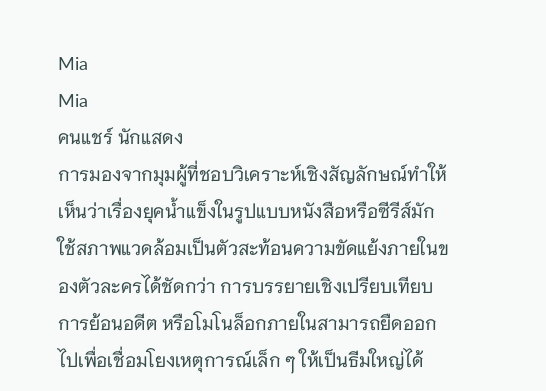Mia
Mia
คนแชร์ นักแสดง
การมองจากมุมผู้ที่ชอบวิเคราะห์เชิงสัญลักษณ์ทำให้เห็นว่าเรื่องยุคน้ำแข็งในรูปแบบหนังสือหรือซีรีส์มักใช้สภาพแวดล้อมเป็นตัวสะท้อนความขัดแย้งภายในของตัวละครได้ชัดกว่า การบรรยายเชิงเปรียบเทียบ การย้อนอดีต หรือโมโนล็อกภายในสามารถยืดออกไปเพื่อเชื่อมโยงเหตุการณ์เล็ก ๆ ให้เป็นธีมใหญ่ได้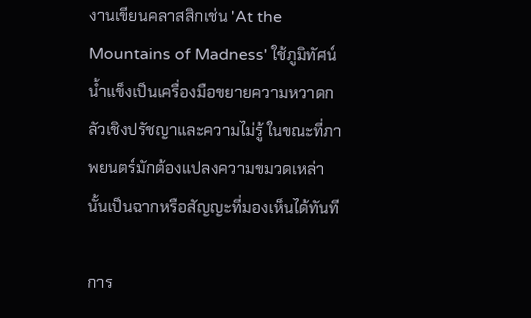งานเขียนคลาสสิกเช่น 'At the Mountains of Madness' ใช้ภูมิทัศน์น้ำแข็งเป็นเครื่องมือขยายความหวาดกลัวเชิงปรัชญาและความไม่รู้ ในขณะที่ภาพยนตร์มักต้องแปลงความขมวดเหล่านั้นเป็นฉากหรือสัญญะที่มองเห็นได้ทันที

การ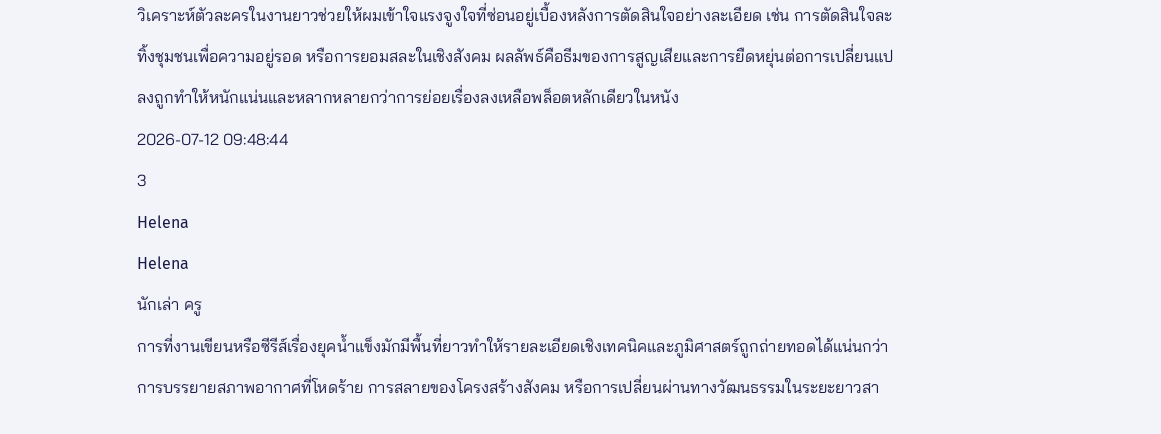วิเคราะห์ตัวละครในงานยาวช่วยให้ผมเข้าใจแรงจูงใจที่ซ่อนอยู่เบื้องหลังการตัดสินใจอย่างละเอียด เช่น การตัดสินใจละทิ้งชุมชนเพื่อความอยู่รอด หรือการยอมสละในเชิงสังคม ผลลัพธ์คือธีมของการสูญเสียและการยืดหยุ่นต่อการเปลี่ยนแปลงถูกทำให้หนักแน่นและหลากหลายกว่าการย่อยเรื่องลงเหลือพล็อตหลักเดียวในหนัง
2026-07-12 09:48:44
3
Helena
Helena
นักเล่า ครู
การที่งานเขียนหรือซีรีส์เรื่องยุคน้ำแข็งมักมีพื้นที่ยาวทำให้รายละเอียดเชิงเทคนิคและภูมิศาสตร์ถูกถ่ายทอดได้แน่นกว่า การบรรยายสภาพอากาศที่โหดร้าย การสลายของโครงสร้างสังคม หรือการเปลี่ยนผ่านทางวัฒนธรรมในระยะยาวสา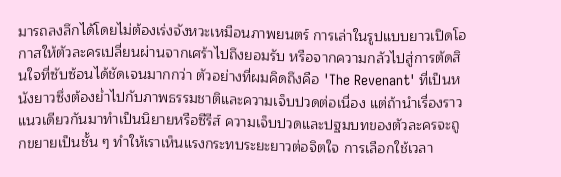มารถลงลึกได้โดยไม่ต้องเร่งจังหวะเหมือนภาพยนตร์ การเล่าในรูปแบบยาวเปิดโอกาสให้ตัวละครเปลี่ยนผ่านจากเศร้าไปถึงยอมรับ หรือจากความกลัวไปสู่การตัดสินใจที่ซับซ้อนได้ชัดเจนมากกว่า ตัวอย่างที่ผมคิดถึงคือ 'The Revenant' ที่เป็นหนังยาวซึ่งต้องย่ำไปกับภาพธรรมชาติและความเจ็บปวดต่อเนื่อง แต่ถ้านำเรื่องราวแนวเดียวกันมาทำเป็นนิยายหรือซีรีส์ ความเจ็บปวดและปฐมบทของตัวละครจะถูกขยายเป็นชั้น ๆ ทำให้เราเห็นแรงกระทบระยะยาวต่อจิตใจ การเลือกใช้เวลา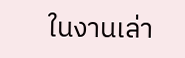ในงานเล่า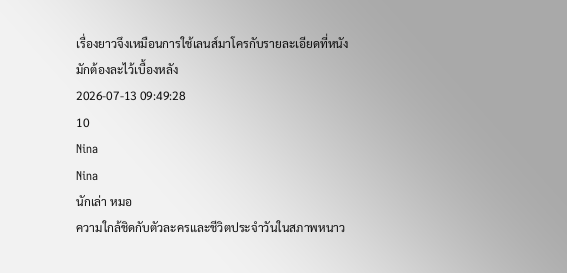เรื่องยาวจึงเหมือนการใช้เลนส์มาโครกับรายละเอียดที่หนังมักต้องละไว้เบื้องหลัง
2026-07-13 09:49:28
10
Nina
Nina
นักเล่า หมอ
ความใกล้ชิดกับตัวละครและชีวิตประจำวันในสภาพหนาว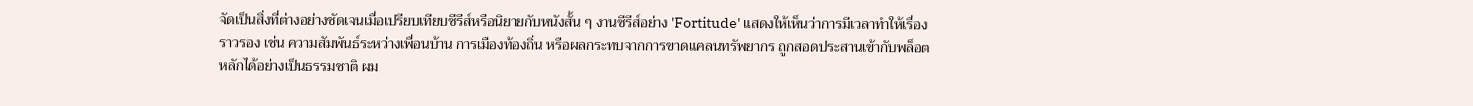จัดเป็นสิ่งที่ต่างอย่างชัดเจนเมื่อเปรียบเทียบซีรีส์หรือนิยายกับหนังสั้น ๆ งานซีรีส์อย่าง 'Fortitude' แสดงให้เห็นว่าการมีเวลาทำให้เรื่องราวรอง เช่น ความสัมพันธ์ระหว่างเพื่อนบ้าน การเมืองท้องถิ่น หรือผลกระทบจากการขาดแคลนทรัพยากร ถูกสอดประสานเข้ากับพล็อตหลักได้อย่างเป็นธรรมชาติ ผม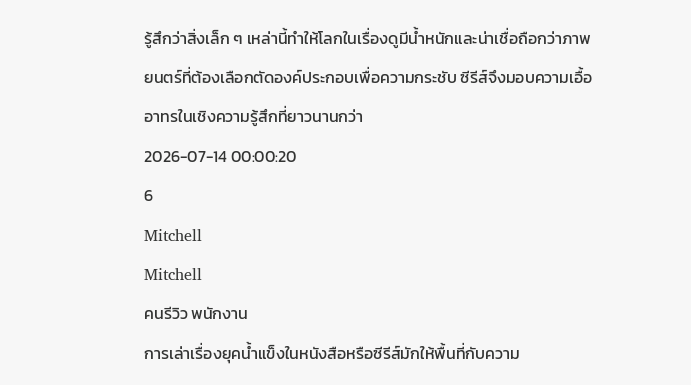รู้สึกว่าสิ่งเล็ก ๆ เหล่านี้ทำให้โลกในเรื่องดูมีน้ำหนักและน่าเชื่อถือกว่าภาพยนตร์ที่ต้องเลือกตัดองค์ประกอบเพื่อความกระชับ ซีรีส์จึงมอบความเอื้ออาทรในเชิงความรู้สึกที่ยาวนานกว่า
2026-07-14 00:00:20
6
Mitchell
Mitchell
คนรีวิว พนักงาน
การเล่าเรื่องยุคน้ำแข็งในหนังสือหรือซีรีส์มักให้พื้นที่กับความ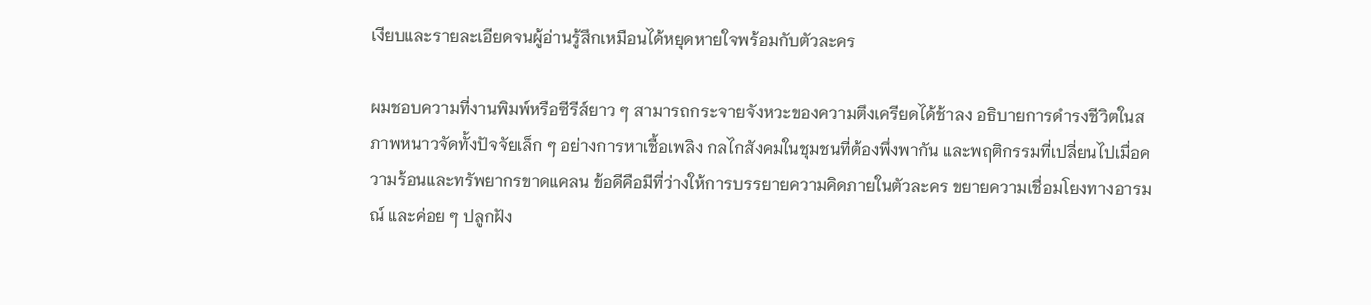เงียบและรายละเอียดจนผู้อ่านรู้สึกเหมือนได้หยุดหายใจพร้อมกับตัวละคร

ผมชอบความที่งานพิมพ์หรือซีรีส์ยาว ๆ สามารถกระจายจังหวะของความตึงเครียดได้ช้าลง อธิบายการดำรงชีวิตในสภาพหนาวจัดทั้งปัจจัยเล็ก ๆ อย่างการหาเชื้อเพลิง กลไกสังคมในชุมชนที่ต้องพึ่งพากัน และพฤติกรรมที่เปลี่ยนไปเมื่อความร้อนและทรัพยากรขาดแคลน ข้อดีคือมีที่ว่างให้การบรรยายความคิดภายในตัวละคร ขยายความเชื่อมโยงทางอารมณ์ และค่อย ๆ ปลูกฝัง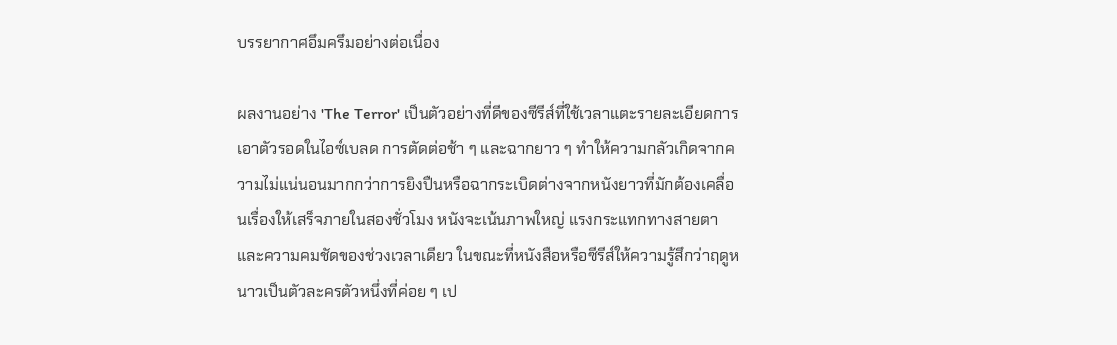บรรยากาศอึมครึมอย่างต่อเนื่อง

ผลงานอย่าง 'The Terror' เป็นตัวอย่างที่ดีของซีรีส์ที่ใช้เวลาแตะรายละเอียดการเอาตัวรอดในไอซ์เบลด การตัดต่อช้า ๆ และฉากยาว ๆ ทำให้ความกลัวเกิดจากความไม่แน่นอนมากกว่าการยิงปืนหรือฉากระเบิดต่างจากหนังยาวที่มักต้องเคลื่อนเรื่องให้เสร็จภายในสองชั่วโมง หนังจะเน้นภาพใหญ่ แรงกระแทกทางสายตา และความคมชัดของช่วงเวลาเดียว ในขณะที่หนังสือหรือซีรีส์ให้ความรู้สึกว่าฤดูหนาวเป็นตัวละครตัวหนึ่งที่ค่อย ๆ เป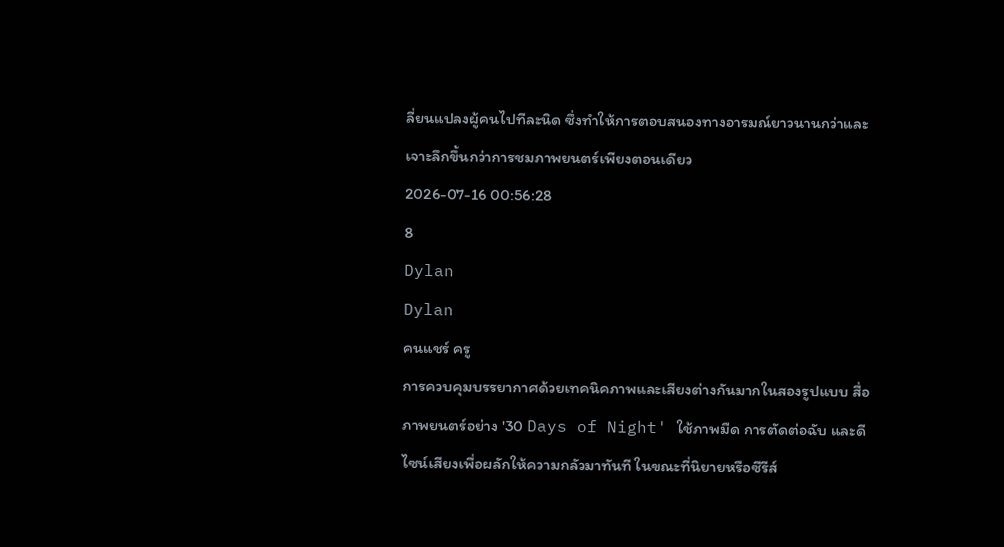ลี่ยนแปลงผู้คนไปทีละนิด ซึ่งทำให้การตอบสนองทางอารมณ์ยาวนานกว่าและเจาะลึกขึ้นกว่าการชมภาพยนตร์เพียงตอนเดียว
2026-07-16 00:56:28
8
Dylan
Dylan
คนแชร์ ครู
การควบคุมบรรยากาศด้วยเทคนิคภาพและเสียงต่างกันมากในสองรูปแบบ สื่อภาพยนตร์อย่าง '30 Days of Night' ใช้ภาพมืด การตัดต่อฉับ และดีไซน์เสียงเพื่อผลักให้ความกลัวมาทันที ในขณะที่นิยายหรือซีรีส์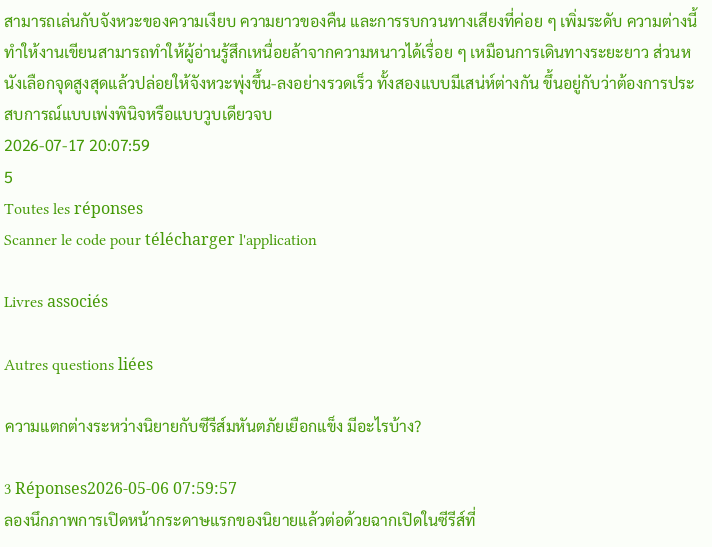สามารถเล่นกับจังหวะของความเงียบ ความยาวของคืน และการรบกวนทางเสียงที่ค่อย ๆ เพิ่มระดับ ความต่างนี้ทำให้งานเขียนสามารถทำให้ผู้อ่านรู้สึกเหนื่อยล้าจากความหนาวได้เรื่อย ๆ เหมือนการเดินทางระยะยาว ส่วนหนังเลือกจุดสูงสุดแล้วปล่อยให้จังหวะพุ่งขึ้น-ลงอย่างรวดเร็ว ทั้งสองแบบมีเสน่ห์ต่างกัน ขึ้นอยู่กับว่าต้องการประสบการณ์แบบเพ่งพินิจหรือแบบวูบเดียวจบ
2026-07-17 20:07:59
5
Toutes les réponses
Scanner le code pour télécharger l'application

Livres associés

Autres questions liées

ความแตกต่างระหว่างนิยายกับซีรีส์มหันตภัยเยือกแข็ง มีอะไรบ้าง?

3 Réponses2026-05-06 07:59:57
ลองนึกภาพการเปิดหน้ากระดาษแรกของนิยายแล้วต่อด้วยฉากเปิดในซีรีส์ที่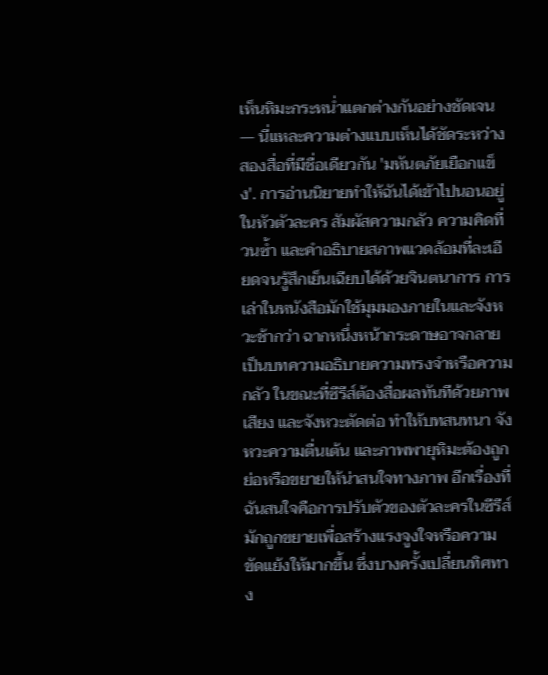เห็นหิมะกระหน่ำแตกต่างกันอย่างชัดเจน — นี่แหละความต่างแบบเห็นได้ชัดระหว่างสองสื่อที่มีชื่อเดียวกัน 'มหันตภัยเยือกแข็ง'. การอ่านนิยายทำให้ฉันได้เข้าไปนอนอยู่ในหัวตัวละคร สัมผัสความกลัว ความคิดที่วนซ้ำ และคำอธิบายสภาพแวดล้อมที่ละเอียดจนรู้สึกเย็นเฉียบได้ด้วยจินตนาการ การเล่าในหนังสือมักใช้มุมมองภายในและจังหวะช้ากว่า ฉากหนึ่งหน้ากระดาษอาจกลายเป็นบทความอธิบายความทรงจำหรือความกลัว ในขณะที่ซีรีส์ต้องสื่อผลทันทีด้วยภาพ เสียง และจังหวะตัดต่อ ทำให้บทสนทนา จังหวะความตื่นเต้น และภาพพายุหิมะต้องถูกย่อหรือขยายให้น่าสนใจทางภาพ อีกเรื่องที่ฉันสนใจคือการปรับตัวของตัวละครในซีรีส์มักถูกขยายเพื่อสร้างแรงจูงใจหรือความขัดแย้งให้มากขึ้น ซึ่งบางครั้งเปลี่ยนทิศทาง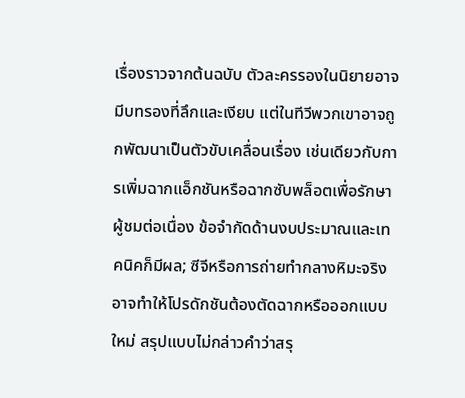เรื่องราวจากต้นฉบับ ตัวละครรองในนิยายอาจมีบทรองที่ลึกและเงียบ แต่ในทีวีพวกเขาอาจถูกพัฒนาเป็นตัวขับเคลื่อนเรื่อง เช่นเดียวกับการเพิ่มฉากแอ็กชันหรือฉากซับพล็อตเพื่อรักษาผู้ชมต่อเนื่อง ข้อจำกัดด้านงบประมาณและเทคนิคก็มีผล; ซีจีหรือการถ่ายทำกลางหิมะจริงอาจทำให้โปรดักชันต้องตัดฉากหรือออกแบบใหม่ สรุปแบบไม่กล่าวคำว่าสรุ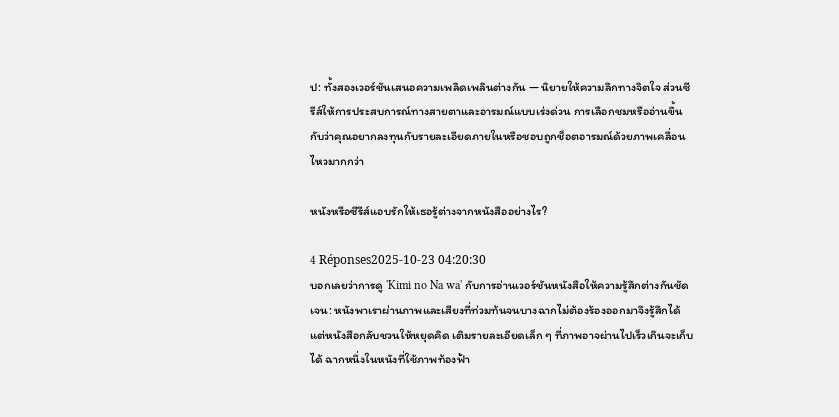ป: ทั้งสองเวอร์ชันเสนอความเพลิดเพลินต่างกัน — นิยายให้ความลึกทางจิตใจ ส่วนซีรีส์ให้การประสบการณ์ทางสายตาและอารมณ์แบบเร่งด่วน การเลือกชมหรืออ่านขึ้นกับว่าคุณอยากลงทุนกับรายละเอียดภายในหรือชอบถูกช็อตอารมณ์ด้วยภาพเคลื่อนไหวมากกว่า

หนังหรือซีรีส์แอบรักให้เธอรู้ต่างจากหนังสืออย่างไร?

4 Réponses2025-10-23 04:20:30
บอกเลยว่าการดู 'Kimi no Na wa' กับการอ่านเวอร์ชันหนังสือให้ความรู้สึกต่างกันชัดเจน: หนังพาเราผ่านภาพและเสียงที่ท่วมท้นจนบางฉากไม่ต้องร้องออกมาจึงรู้สึกได้ แต่หนังสือกลับชวนให้หยุดคิด เติมรายละเอียดเล็ก ๆ ที่ภาพอาจผ่านไปเร็วเกินจะเก็บได้ ฉากหนึ่งในหนังที่ใช้ภาพท้องฟ้า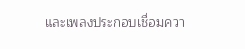และเพลงประกอบเชื่อมควา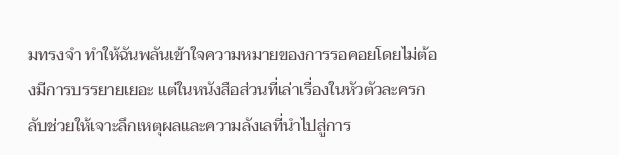มทรงจำ ทำให้ฉันพลันเข้าใจความหมายของการรอคอยโดยไม่ต้องมีการบรรยายเยอะ แต่ในหนังสือส่วนที่เล่าเรื่องในหัวตัวละครกลับช่วยให้เจาะลึกเหตุผลและความลังเลที่นำไปสู่การ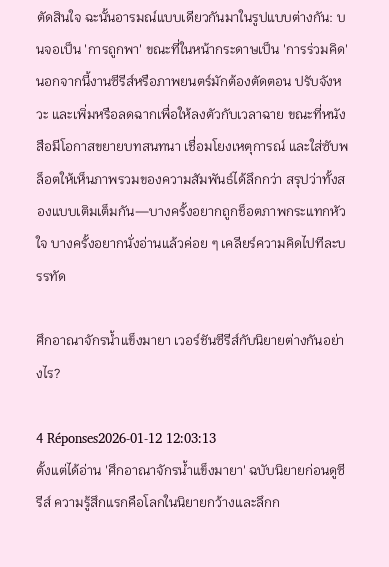ตัดสินใจ ฉะนั้นอารมณ์แบบเดียวกันมาในรูปแบบต่างกัน: บนจอเป็น 'การถูกพา' ขณะที่ในหน้ากระดาษเป็น 'การร่วมคิด' นอกจากนี้งานซีรีส์หรือภาพยนตร์มักต้องตัดตอน ปรับจังหวะ และเพิ่มหรือลดฉากเพื่อให้ลงตัวกับเวลาฉาย ขณะที่หนังสือมีโอกาสขยายบทสนทนา เชื่อมโยงเหตุการณ์ และใส่ซับพล็อตให้เห็นภาพรวมของความสัมพันธ์ได้ลึกกว่า สรุปว่าทั้งสองแบบเติมเต็มกัน—บางครั้งอยากถูกช็อตภาพกระแทกหัวใจ บางครั้งอยากนั่งอ่านแล้วค่อย ๆ เคลียร์ความคิดไปทีละบรรทัด

ศึกอาณาจักรน้ำแข็งมายา เวอร์ชันซีรีส์กับนิยายต่างกันอย่างไร?

4 Réponses2026-01-12 12:03:13
ตั้งแต่ได้อ่าน 'ศึกอาณาจักรน้ำแข็งมายา' ฉบับนิยายก่อนดูซีรีส์ ความรู้สึกแรกคือโลกในนิยายกว้างและลึกก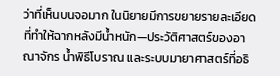ว่าที่เห็นบนจอมาก ในนิยายมีการขยายรายละเอียดที่ทำให้ฉากหลังมีน้ำหนัก—ประวัติศาสตร์ของอาณาจักร น้ำพิธีโบราณ และระบบมายาศาสตร์ที่อธิ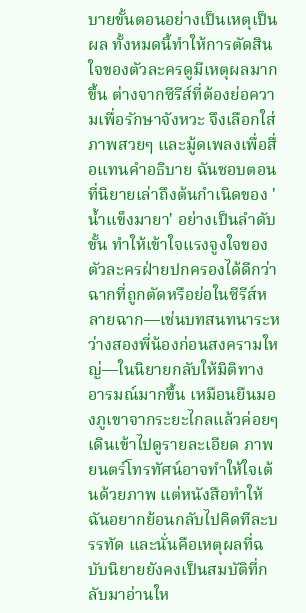บายขั้นตอนอย่างเป็นเหตุเป็นผล ทั้งหมดนี้ทำให้การตัดสินใจของตัวละครดูมีเหตุผลมากขึ้น ต่างจากซีรีส์ที่ต้องย่อความเพื่อรักษาจังหวะ จึงเลือกใส่ภาพสวยๆ และมู้ดเพลงเพื่อสื่อแทนคำอธิบาย ฉันชอบตอนที่นิยายเล่าถึงต้นกำเนิดของ 'น้ำแข็งมายา' อย่างเป็นลำดับขั้น ทำให้เข้าใจแรงจูงใจของตัวละครฝ่ายปกครองได้ดีกว่า ฉากที่ถูกตัดหรือย่อในซีรีส์หลายฉาก—เช่นบทสนทนาระหว่างสองพี่น้องก่อนสงครามใหญ่—ในนิยายกลับให้มิติทางอารมณ์มากขึ้น เหมือนยืนมองภูเขาจากระยะไกลแล้วค่อยๆ เดินเข้าไปดูรายละเอียด ภาพยนตร์โทรทัศน์อาจทำให้ใจเต้นด้วยภาพ แต่หนังสือทำให้ฉันอยากย้อนกลับไปคิดทีละบรรทัด และนั่นคือเหตุผลที่ฉบับนิยายยังคงเป็นสมบัติที่กลับมาอ่านให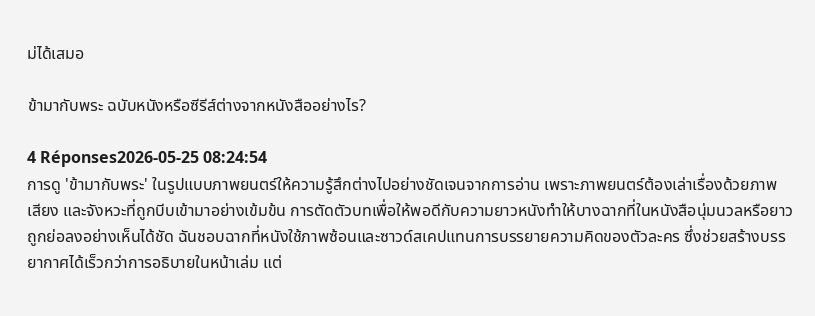ม่ได้เสมอ

ข้ามากับพระ ฉบับหนังหรือซีรีส์ต่างจากหนังสืออย่างไร?

4 Réponses2026-05-25 08:24:54
การดู 'ข้ามากับพระ' ในรูปแบบภาพยนตร์ให้ความรู้สึกต่างไปอย่างชัดเจนจากการอ่าน เพราะภาพยนตร์ต้องเล่าเรื่องด้วยภาพ เสียง และจังหวะที่ถูกบีบเข้ามาอย่างเข้มข้น การตัดตัวบทเพื่อให้พอดีกับความยาวหนังทำให้บางฉากที่ในหนังสือนุ่มนวลหรือยาวถูกย่อลงอย่างเห็นได้ชัด ฉันชอบฉากที่หนังใช้ภาพซ้อนและซาวด์สเคปแทนการบรรยายความคิดของตัวละคร ซึ่งช่วยสร้างบรรยากาศได้เร็วกว่าการอธิบายในหน้าเล่ม แต่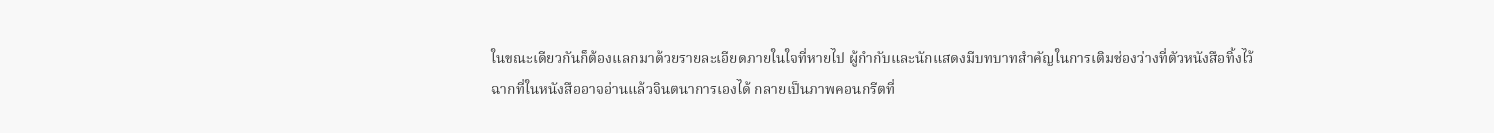ในขณะเดียวกันก็ต้องแลกมาด้วยรายละเอียดภายในใจที่หายไป ผู้กำกับและนักแสดงมีบทบาทสำคัญในการเติมช่องว่างที่ตัวหนังสือทิ้งไว้ ฉากที่ในหนังสืออาจอ่านแล้วจินตนาการเองได้ กลายเป็นภาพคอนกรีตที่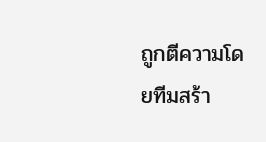ถูกตีความโดยทีมสร้า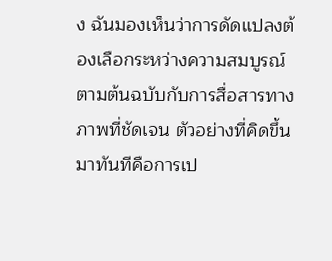ง ฉันมองเห็นว่าการดัดแปลงต้องเลือกระหว่างความสมบูรณ์ตามต้นฉบับกับการสื่อสารทางภาพที่ชัดเจน ตัวอย่างที่คิดขึ้นมาทันทีคือการเป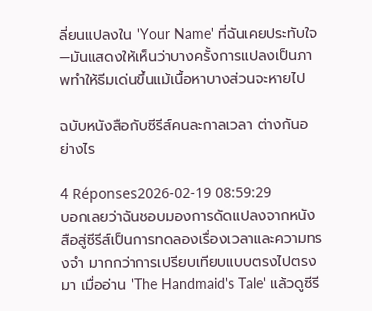ลี่ยนแปลงใน 'Your Name' ที่ฉันเคยประทับใจ—มันแสดงให้เห็นว่าบางครั้งการแปลงเป็นภาพทำให้ธีมเด่นขึ้นแม้เนื้อหาบางส่วนจะหายไป

ฉบับหนังสือกับซีรีส์คนละกาลเวลา ต่างกันอย่างไร

4 Réponses2026-02-19 08:59:29
บอกเลยว่าฉันชอบมองการดัดแปลงจากหนังสือสู่ซีรีส์เป็นการทดลองเรื่องเวลาและความทรงจำ มากกว่าการเปรียบเทียบแบบตรงไปตรงมา เมื่ออ่าน 'The Handmaid's Tale' แล้วดูซีรี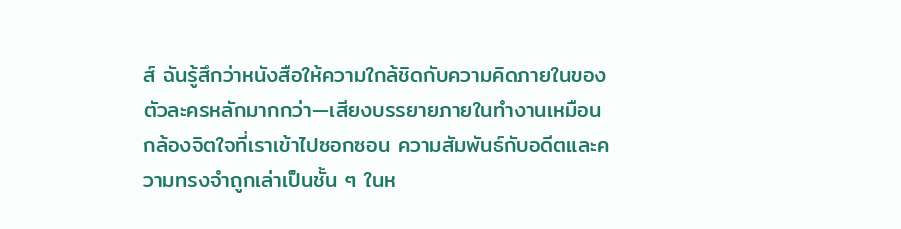ส์ ฉันรู้สึกว่าหนังสือให้ความใกล้ชิดกับความคิดภายในของตัวละครหลักมากกว่า—เสียงบรรยายภายในทำงานเหมือนกล้องจิตใจที่เราเข้าไปซอกซอน ความสัมพันธ์กับอดีตและความทรงจำถูกเล่าเป็นชั้น ๆ ในห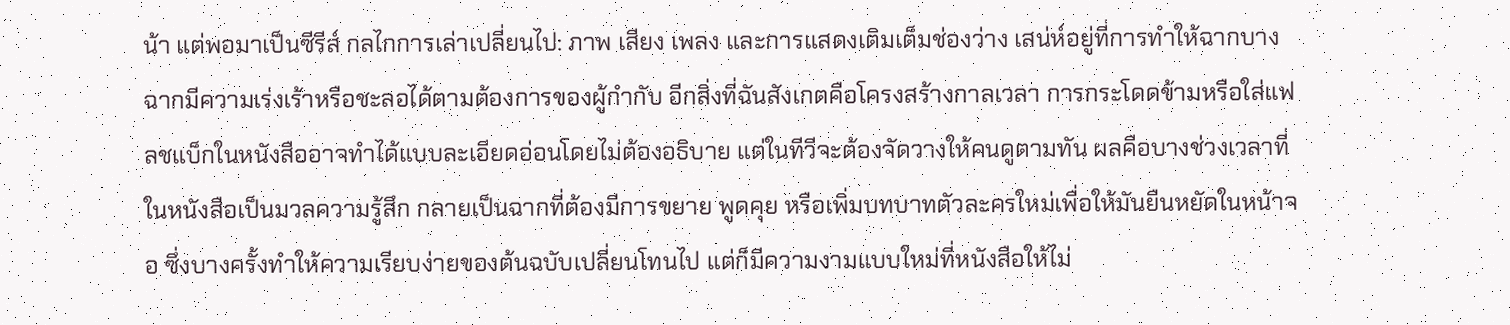น้า แต่พอมาเป็นซีรีส์ กลไกการเล่าเปลี่ยนไป: ภาพ เสียง เพลง และการแสดงเติมเต็มช่องว่าง เสน่ห์อยู่ที่การทำให้ฉากบางฉากมีความเร่งเร้าหรือชะลอได้ตามต้องการของผู้กำกับ อีกสิ่งที่ฉันสังเกตคือโครงสร้างกาลเวลา การกระโดดข้ามหรือใส่แฟลชแบ็กในหนังสืออาจทำได้แบบละเอียดอ่อนโดยไม่ต้องอธิบาย แต่ในทีวีจะต้องจัดวางให้คนดูตามทัน ผลคือบางช่วงเวลาที่ในหนังสือเป็นมวลความรู้สึก กลายเป็นฉากที่ต้องมีการขยาย พูดคุย หรือเพิ่มบทบาทตัวละครใหม่เพื่อให้มันยืนหยัดในหน้าจอ ซึ่งบางครั้งทำให้ความเรียบง่ายของต้นฉบับเปลี่ยนโทนไป แต่ก็มีความงามแบบใหม่ที่หนังสือให้ไม่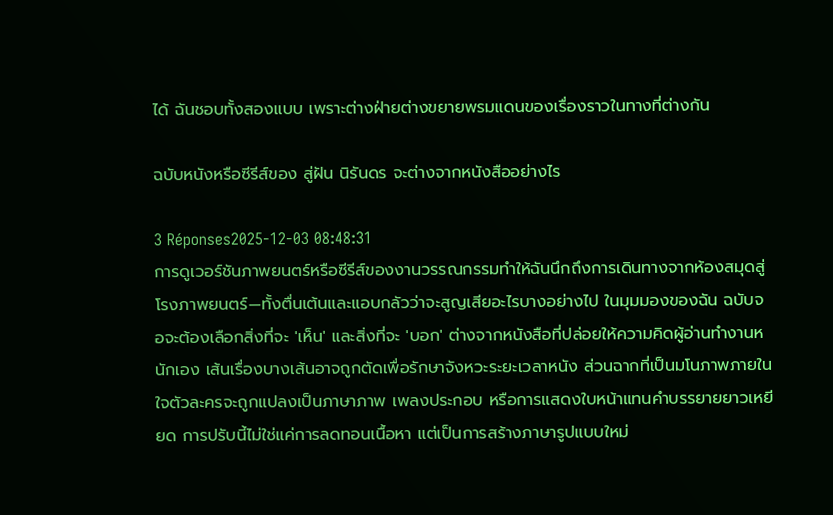ได้ ฉันชอบทั้งสองแบบ เพราะต่างฝ่ายต่างขยายพรมแดนของเรื่องราวในทางที่ต่างกัน

ฉบับหนังหรือซีรีส์ของ สู่ฝัน นิรันดร จะต่างจากหนังสืออย่างไร

3 Réponses2025-12-03 08:48:31
การดูเวอร์ชันภาพยนตร์หรือซีรีส์ของงานวรรณกรรมทำให้ฉันนึกถึงการเดินทางจากห้องสมุดสู่โรงภาพยนตร์—ทั้งตื่นเต้นและแอบกลัวว่าจะสูญเสียอะไรบางอย่างไป ในมุมมองของฉัน ฉบับจอจะต้องเลือกสิ่งที่จะ 'เห็น' และสิ่งที่จะ 'บอก' ต่างจากหนังสือที่ปล่อยให้ความคิดผู้อ่านทำงานหนักเอง เส้นเรื่องบางเส้นอาจถูกตัดเพื่อรักษาจังหวะระยะเวลาหนัง ส่วนฉากที่เป็นมโนภาพภายในใจตัวละครจะถูกแปลงเป็นภาษาภาพ เพลงประกอบ หรือการแสดงใบหน้าแทนคำบรรยายยาวเหยียด การปรับนี้ไม่ใช่แค่การลดทอนเนื้อหา แต่เป็นการสร้างภาษารูปแบบใหม่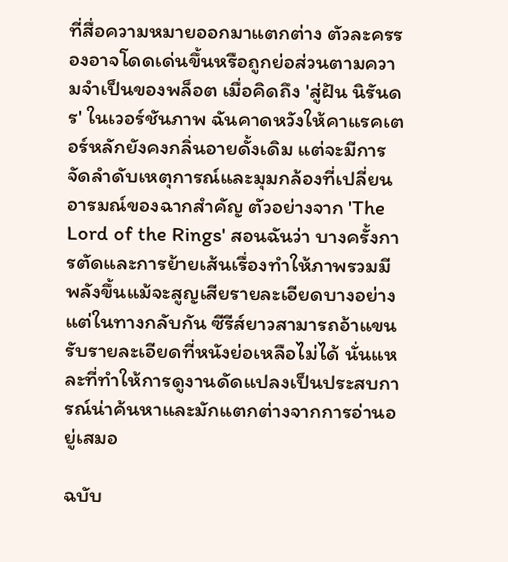ที่สื่อความหมายออกมาแตกต่าง ตัวละครรองอาจโดดเด่นขึ้นหรือถูกย่อส่วนตามความจำเป็นของพล็อต เมื่อคิดถึง 'สู่ฝัน นิรันดร' ในเวอร์ชันภาพ ฉันคาดหวังให้คาแรคเตอร์หลักยังคงกลิ่นอายดั้งเดิม แต่จะมีการจัดลำดับเหตุการณ์และมุมกล้องที่เปลี่ยนอารมณ์ของฉากสำคัญ ตัวอย่างจาก 'The Lord of the Rings' สอนฉันว่า บางครั้งการตัดและการย้ายเส้นเรื่องทำให้ภาพรวมมีพลังขึ้นแม้จะสูญเสียรายละเอียดบางอย่าง แต่ในทางกลับกัน ซีรีส์ยาวสามารถอ้าแขนรับรายละเอียดที่หนังย่อเหลือไม่ได้ นั่นแหละที่ทำให้การดูงานดัดแปลงเป็นประสบการณ์น่าค้นหาและมักแตกต่างจากการอ่านอยู่เสมอ

ฉบับ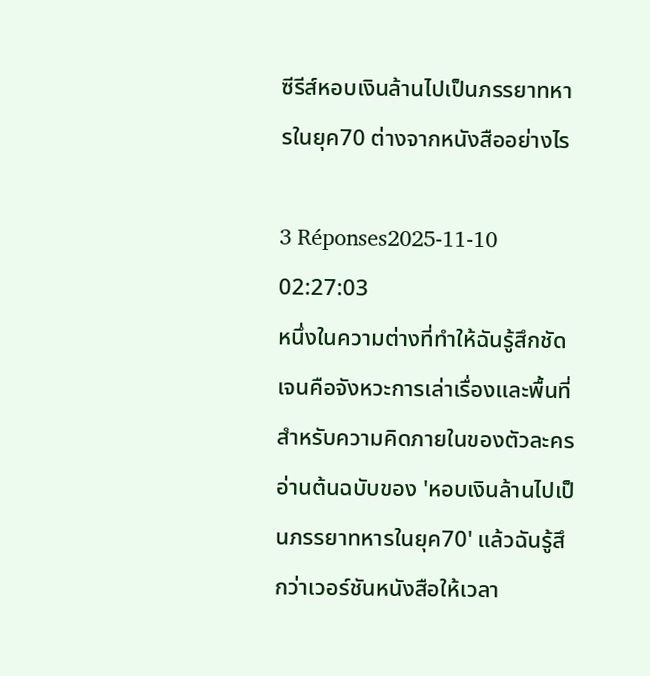ซีรีส์หอบเงินล้านไปเป็นภรรยาทหารในยุค70 ต่างจากหนังสืออย่างไร

3 Réponses2025-11-10 02:27:03
หนึ่งในความต่างที่ทำให้ฉันรู้สึกชัดเจนคือจังหวะการเล่าเรื่องและพื้นที่สำหรับความคิดภายในของตัวละคร อ่านต้นฉบับของ 'หอบเงินล้านไปเป็นภรรยาทหารในยุค70' แล้วฉันรู้สึกว่าเวอร์ชันหนังสือให้เวลา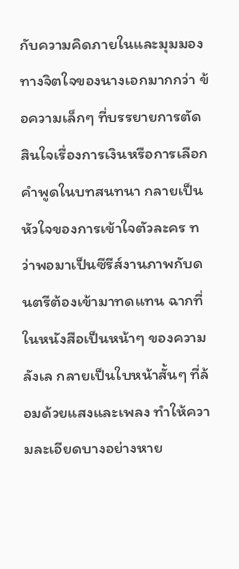กับความคิดภายในและมุมมองทางจิตใจของนางเอกมากกว่า ข้อความเล็กๆ ที่บรรยายการตัดสินใจเรื่องการเงินหรือการเลือกคำพูดในบทสนทนา กลายเป็นหัวใจของการเข้าใจตัวละคร ทว่าพอมาเป็นซีรีส์งานภาพกับดนตรีต้องเข้ามาทดแทน ฉากที่ในหนังสือเป็นหน้าๆ ของความลังเล กลายเป็นใบหน้าสั้นๆ ที่ล้อมด้วยแสงและเพลง ทำให้ความละเอียดบางอย่างหาย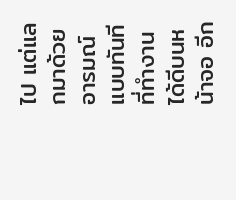ไป แต่แลกมาด้วยอารมณ์แบบทันทีที่ทำงานได้ดีบนหน้าจอ อีก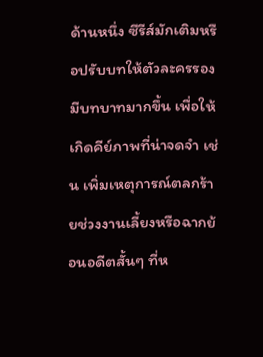ด้านหนึ่ง ซีรีส์มักเติมหรือปรับบทให้ตัวละครรองมีบทบาทมากขึ้น เพื่อให้เกิดคีย์ภาพที่น่าจดจำ เช่น เพิ่มเหตุการณ์ตลกร้ายช่วงงานเลี้ยงหรือฉากย้อนอดีตสั้นๆ ที่ห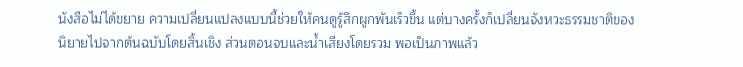นังสือไม่ได้ขยาย ความเปลี่ยนแปลงแบบนี้ช่วยให้คนดูรู้สึกผูกพันเร็วขึ้น แต่บางครั้งก็เปลี่ยนจังหวะธรรมชาติของนิยายไปจากต้นฉบับโดยสิ้นเชิง ส่วนตอนจบและน้ำเสียงโดยรวม พอเป็นภาพแล้ว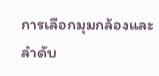การเลือกมุมกล้องและลำดับ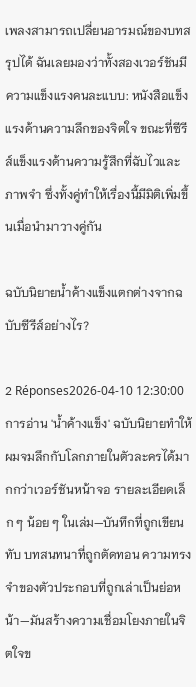เพลงสามารถเปลี่ยนอารมณ์ของบทสรุปได้ ฉันเลยมองว่าทั้งสองเวอร์ชันมีความแข็งแรงคนละแบบ: หนังสือแข็งแรงด้านความลึกของจิตใจ ขณะที่ซีรีส์แข็งแรงด้านความรู้สึกที่ฉับไวและภาพจำ ซึ่งทั้งคู่ทำให้เรื่องนี้มีมิติเพิ่มขึ้นเมื่อนำมาวางคู่กัน

ฉบับนิยายน้ำค้างแข็งแตกต่างจากฉบับซีรีส์อย่างไร?

2 Réponses2026-04-10 12:30:00
การอ่าน 'น้ำค้างแข็ง' ฉบับนิยายทำให้ผมจมลึกกับโลกภายในตัวละครได้มากกว่าเวอร์ชันหน้าจอ รายละเอียดเล็ก ๆ น้อย ๆ ในเล่ม—บันทึกที่ถูกเขียนทับ บทสนทนาที่ถูกตัดทอน ความทรงจำของตัวประกอบที่ถูกเล่าเป็นย่อหน้า—มันสร้างความเชื่อมโยงภายในจิตใจข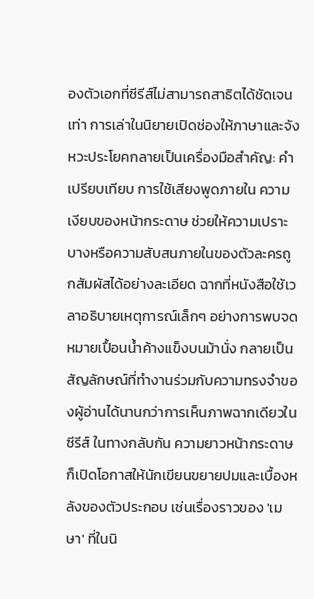องตัวเอกที่ซีรีส์ไม่สามารถสาธิตได้ชัดเจนเท่า การเล่าในนิยายเปิดช่องให้ภาษาและจังหวะประโยคกลายเป็นเครื่องมือสำคัญ: คำเปรียบเทียบ การใช้เสียงพูดภายใน ความเงียบของหน้ากระดาษ ช่วยให้ความเปราะบางหรือความสับสนภายในของตัวละครถูกสัมผัสได้อย่างละเอียด ฉากที่หนังสือใช้เวลาอธิบายเหตุการณ์เล็กๆ อย่างการพบจดหมายเปื้อนน้ำค้างแข็งบนม้านั่ง กลายเป็นสัญลักษณ์ที่ทำงานร่วมกับความทรงจำของผู้อ่านได้นานกว่าการเห็นภาพฉากเดียวในซีรีส์ ในทางกลับกัน ความยาวหน้ากระดาษก็เปิดโอกาสให้นักเขียนขยายปมและเบื้องหลังของตัวประกอบ เช่นเรื่องราวของ 'เมษา' ที่ในนิ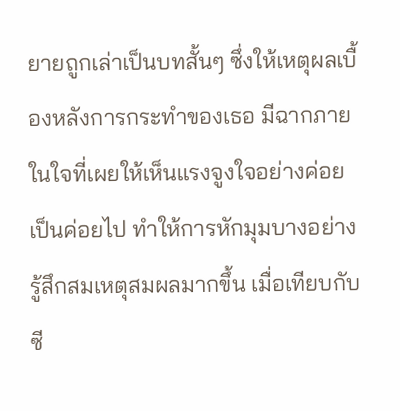ยายถูกเล่าเป็นบทสั้นๆ ซึ่งให้เหตุผลเบื้องหลังการกระทำของเธอ มีฉากภายในใจที่เผยให้เห็นแรงจูงใจอย่างค่อยเป็นค่อยไป ทำให้การหักมุมบางอย่างรู้สึกสมเหตุสมผลมากขึ้น เมื่อเทียบกับซี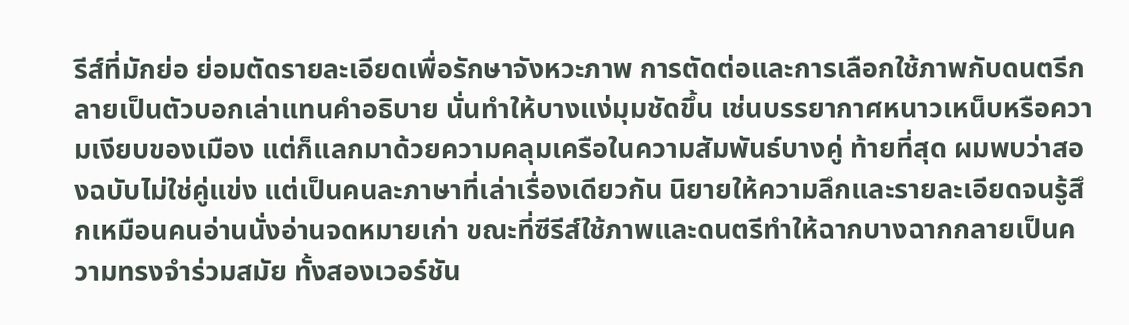รีส์ที่มักย่อ ย่อมตัดรายละเอียดเพื่อรักษาจังหวะภาพ การตัดต่อและการเลือกใช้ภาพกับดนตรีกลายเป็นตัวบอกเล่าแทนคำอธิบาย นั่นทำให้บางแง่มุมชัดขึ้น เช่นบรรยากาศหนาวเหน็บหรือความเงียบของเมือง แต่ก็แลกมาด้วยความคลุมเครือในความสัมพันธ์บางคู่ ท้ายที่สุด ผมพบว่าสองฉบับไม่ใช่คู่แข่ง แต่เป็นคนละภาษาที่เล่าเรื่องเดียวกัน นิยายให้ความลึกและรายละเอียดจนรู้สึกเหมือนคนอ่านนั่งอ่านจดหมายเก่า ขณะที่ซีรีส์ใช้ภาพและดนตรีทำให้ฉากบางฉากกลายเป็นความทรงจำร่วมสมัย ทั้งสองเวอร์ชัน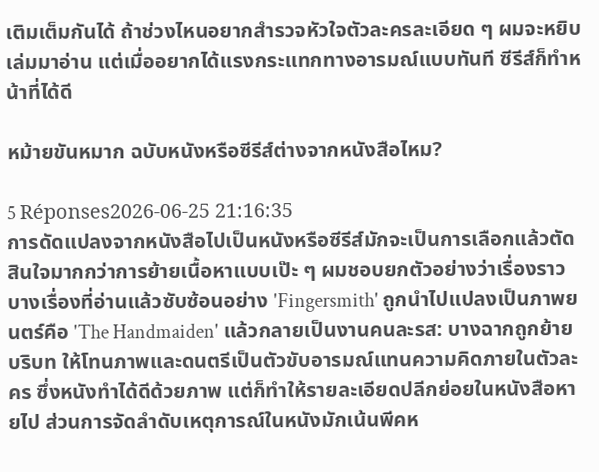เติมเต็มกันได้ ถ้าช่วงไหนอยากสำรวจหัวใจตัวละครละเอียด ๆ ผมจะหยิบเล่มมาอ่าน แต่เมื่ออยากได้แรงกระแทกทางอารมณ์แบบทันที ซีรีส์ก็ทำหน้าที่ได้ดี

หม้ายขันหมาก ฉบับหนังหรือซีรีส์ต่างจากหนังสือไหม?

5 Réponses2026-06-25 21:16:35
การดัดแปลงจากหนังสือไปเป็นหนังหรือซีรีส์มักจะเป็นการเลือกแล้วตัดสินใจมากกว่าการย้ายเนื้อหาแบบเป๊ะ ๆ ผมชอบยกตัวอย่างว่าเรื่องราวบางเรื่องที่อ่านแล้วซับซ้อนอย่าง 'Fingersmith' ถูกนำไปแปลงเป็นภาพยนตร์คือ 'The Handmaiden' แล้วกลายเป็นงานคนละรส: บางฉากถูกย้ายบริบท ให้โทนภาพและดนตรีเป็นตัวขับอารมณ์แทนความคิดภายในตัวละคร ซึ่งหนังทำได้ดีด้วยภาพ แต่ก็ทำให้รายละเอียดปลีกย่อยในหนังสือหายไป ส่วนการจัดลำดับเหตุการณ์ในหนังมักเน้นพีคห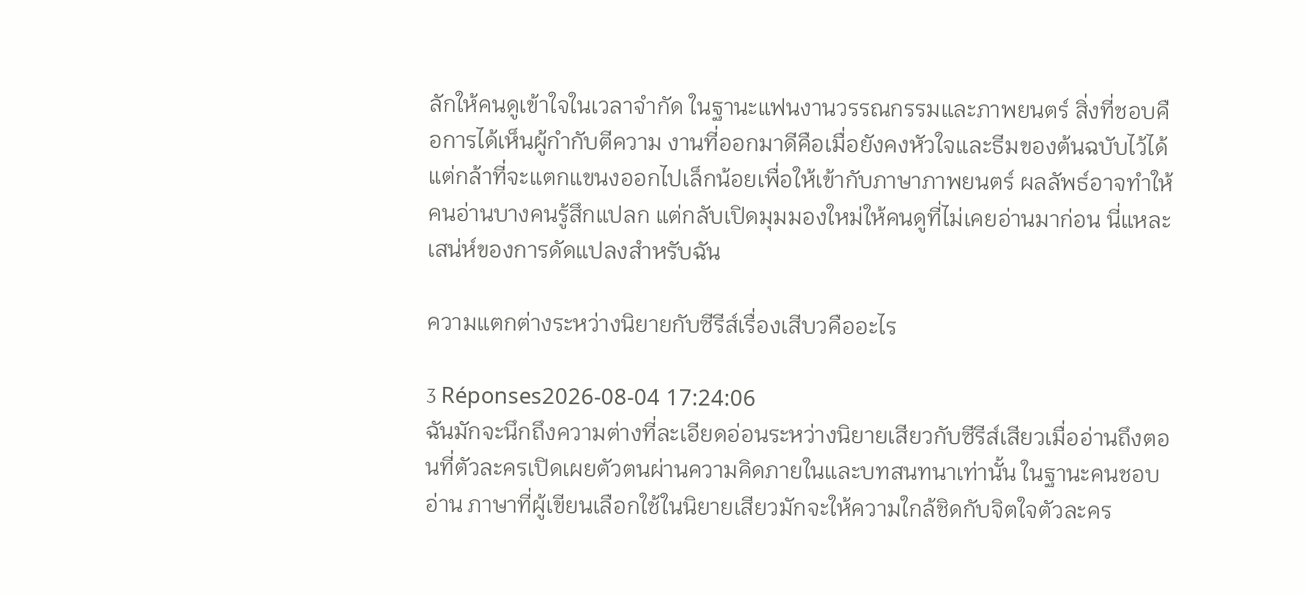ลักให้คนดูเข้าใจในเวลาจำกัด ในฐานะแฟนงานวรรณกรรมและภาพยนตร์ สิ่งที่ชอบคือการได้เห็นผู้กำกับตีความ งานที่ออกมาดีคือเมื่อยังคงหัวใจและธีมของต้นฉบับไว้ได้ แต่กล้าที่จะแตกแขนงออกไปเล็กน้อยเพื่อให้เข้ากับภาษาภาพยนตร์ ผลลัพธ์อาจทำให้คนอ่านบางคนรู้สึกแปลก แต่กลับเปิดมุมมองใหม่ให้คนดูที่ไม่เคยอ่านมาก่อน นี่แหละเสน่ห์ของการดัดแปลงสำหรับฉัน

ความแตกต่างระหว่างนิยายกับซีรีส์เรื่องเสีบวคืออะไร

3 Réponses2026-08-04 17:24:06
ฉันมักจะนึกถึงความต่างที่ละเอียดอ่อนระหว่างนิยายเสียวกับซีรีส์เสียวเมื่ออ่านถึงตอนที่ตัวละครเปิดเผยตัวตนผ่านความคิดภายในและบทสนทนาเท่านั้น ในฐานะคนชอบอ่าน ภาษาที่ผู้เขียนเลือกใช้ในนิยายเสียวมักจะให้ความใกล้ชิดกับจิตใจตัวละคร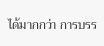ได้มากกว่า การบรร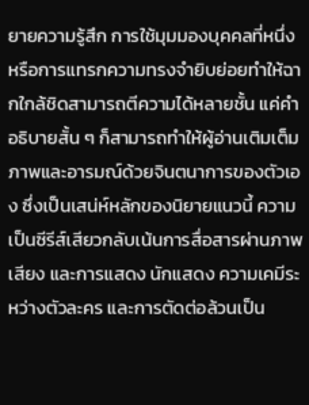ยายความรู้สึก การใช้มุมมองบุคคลที่หนึ่ง หรือการแทรกความทรงจำยิบย่อยทำให้ฉากใกล้ชิดสามารถตีความได้หลายชั้น แค่คำอธิบายสั้น ๆ ก็สามารถทำให้ผู้อ่านเติมเต็มภาพและอารมณ์ด้วยจินตนาการของตัวเอง ซึ่งเป็นเสน่ห์หลักของนิยายแนวนี้ ความเป็นซีรีส์เสียวกลับเน้นการสื่อสารผ่านภาพ เสียง และการแสดง นักแสดง ความเคมีระหว่างตัวละคร และการตัดต่อล้วนเป็น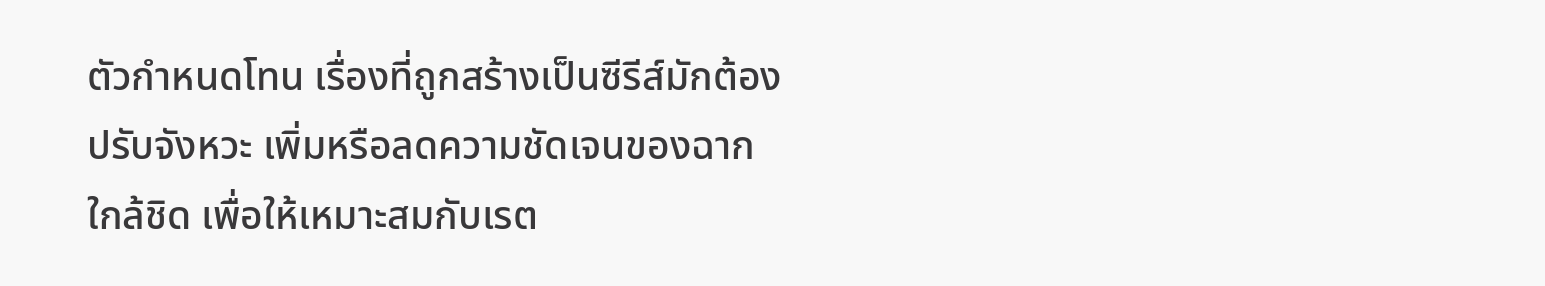ตัวกำหนดโทน เรื่องที่ถูกสร้างเป็นซีรีส์มักต้องปรับจังหวะ เพิ่มหรือลดความชัดเจนของฉากใกล้ชิด เพื่อให้เหมาะสมกับเรต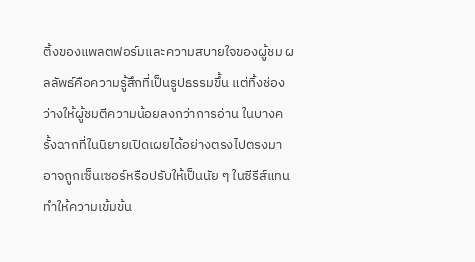ติ้งของแพลตฟอร์มและความสบายใจของผู้ชม ผลลัพธ์คือความรู้สึกที่เป็นรูปธรรมขึ้น แต่ทิ้งช่องว่างให้ผู้ชมตีความน้อยลงกว่าการอ่าน ในบางครั้งฉากที่ในนิยายเปิดเผยได้อย่างตรงไปตรงมา อาจถูกเซ็นเซอร์หรือปรับให้เป็นนัย ๆ ในซีรีส์แทน ทำให้ความเข้มข้น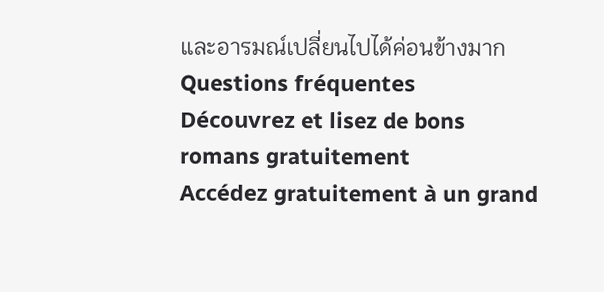และอารมณ์เปลี่ยนไปได้ค่อนข้างมาก
Questions fréquentes
Découvrez et lisez de bons romans gratuitement
Accédez gratuitement à un grand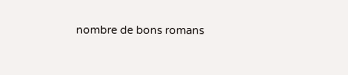nombre de bons romans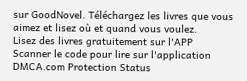sur GoodNovel. Téléchargez les livres que vous aimez et lisez où et quand vous voulez.
Lisez des livres gratuitement sur l'APP
Scanner le code pour lire sur l'application
DMCA.com Protection Status